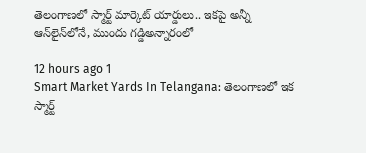తెలంగాణలో స్మార్ట్ మార్కెట్ యార్డులు.. ఇకపై అన్నీ ఆన్‌లైన్‌లోనే, ముందు గడ్డిఅన్నారంలో

12 hours ago 1
Smart Market Yards In Telangana: తెలంగాణలో ఇక స్మార్ట్‌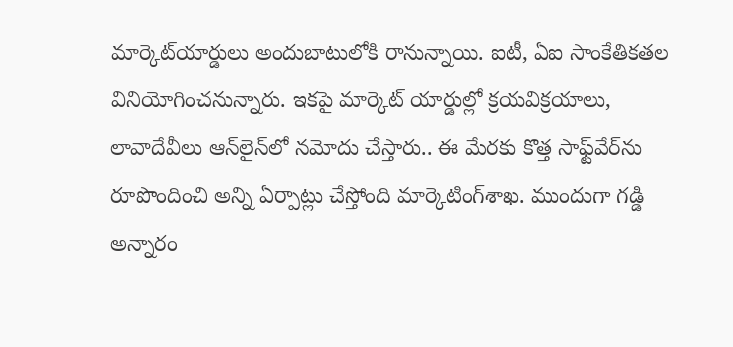మార్కెట్‌యార్డులు అందుబాటులోకి రానున్నాయి. ఐటీ, ఏఐ సాంకేతికతల వినియోగించనున్నారు. ఇకపై మార్కెట్ యార్డుల్లో క్రయవిక్రయాలు, లావాదేవీలు ఆన్‌లైన్‌లో నమోదు చేస్తారు.. ఈ మేరకు కొత్త సాఫ్ట్‌వేర్‌ను రూపొందించి అన్ని ఏర్పాట్లు చేస్తోంది మార్కెటింగ్‌శాఖ. ముందుగా గడ్డి అన్నారం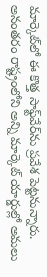మార్కెట్‌లో ఈ కొత్త సాఫ్ట్‌వేర్‌ను ప్రవేశ పెట్టనున్నారు. అనంతరం రాష్ట్రంలోని అన్ని మార్కెట్ యార్డుల్లో అమలు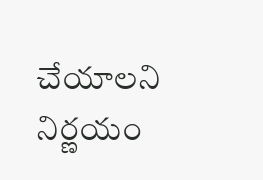చేయాలని నిర్ణయం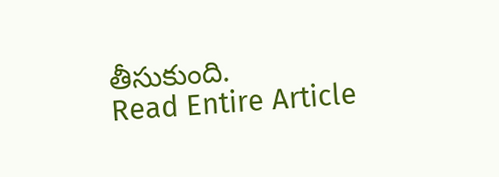తీసుకుంది.
Read Entire Article